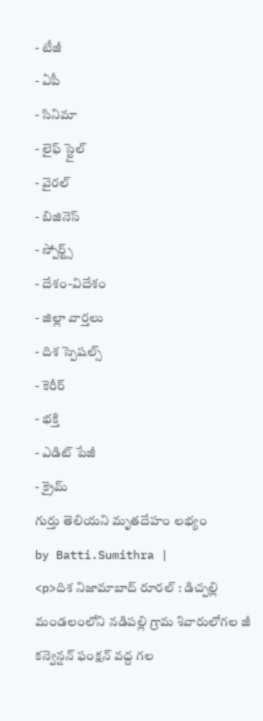- టీజీ
- ఏపీ
- సినిమా
- లైఫ్ స్టైల్
- వైరల్
- బిజినెస్
- స్పోర్ట్స్
- దేశం-విదేశం
- జిల్లా వార్తలు
- దిశ స్పెషల్స్
- కెరీర్
- భక్తి
- ఎడిట్ పేజీ
- క్రైమ్
గుర్తు తెలియని మృతదేహం లభ్యం
by Batti.Sumithra |
<p>దిశ నిజామాబాద్ రూరల్ : డిచ్పల్లి మండలంలోని నడిపల్లి గ్రామ శివారులోగల జీ కన్వెన్షన్ ఫంక్షన్ వద్ద గల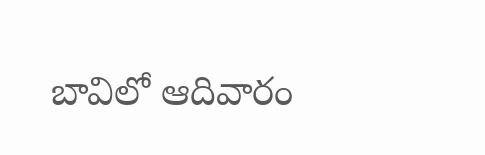బావిలో ఆదివారం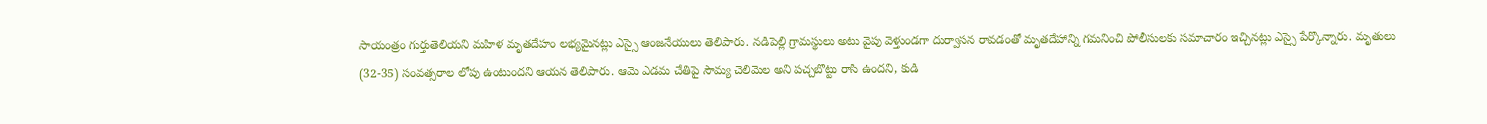సాయంత్రం గుర్తుతెలియని మహిళ మృతదేహం లభ్యమైనట్లు ఎస్సై ఆంజనేయులు తెలిపారు. నడిపెల్లి గ్రామస్థులు అటు వైపు వెళ్తుండగా దుర్వాసన రావడంతో మృతదేహాన్ని గమనించి పోలీసులకు సమాచారం ఇచ్చినట్లు ఎస్సై పేర్కొన్నారు. మృతులు (32-35) సంవత్సరాల లోపు ఉంటుందని ఆయన తెలిపారు. ఆమె ఎడమ చేతిపై సౌమ్య చెలిమెల అని పచ్చబొట్టు రాసి ఉందని, కుడి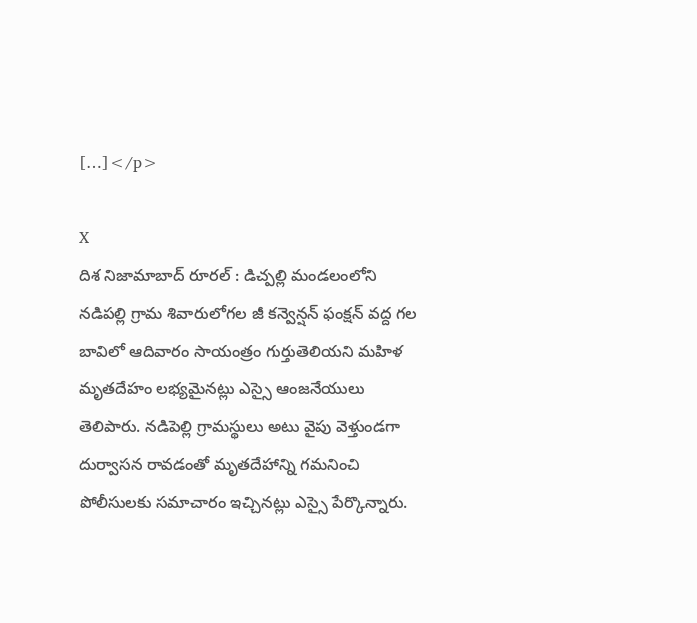[…]</p>

X
దిశ నిజామాబాద్ రూరల్ : డిచ్పల్లి మండలంలోని నడిపల్లి గ్రామ శివారులోగల జీ కన్వెన్షన్ ఫంక్షన్ వద్ద గల బావిలో ఆదివారం సాయంత్రం గుర్తుతెలియని మహిళ మృతదేహం లభ్యమైనట్లు ఎస్సై ఆంజనేయులు తెలిపారు. నడిపెల్లి గ్రామస్థులు అటు వైపు వెళ్తుండగా దుర్వాసన రావడంతో మృతదేహాన్ని గమనించి పోలీసులకు సమాచారం ఇచ్చినట్లు ఎస్సై పేర్కొన్నారు.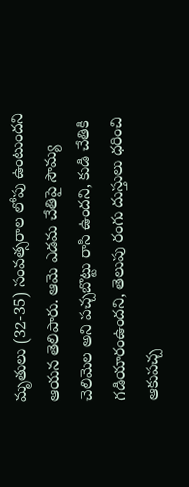మృతులు (32-35) సంవత్సరాల లోపు ఉంటుందని ఆయన తెలిపారు. ఆమె ఎడమ చేతిపై సౌమ్య చెలిమెల అని పచ్చబొట్టు రాసి ఉందని, కుడి చేతికి గడియారంఉందని, తెలుపు రంగు దుస్తులు ధరించి ఆకుపచ్చ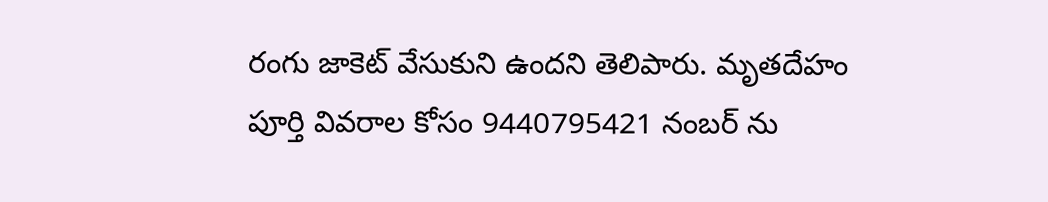రంగు జాకెట్ వేసుకుని ఉందని తెలిపారు. మృతదేహం పూర్తి వివరాల కోసం 9440795421 నంబర్ ను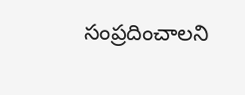సంప్రదించాలని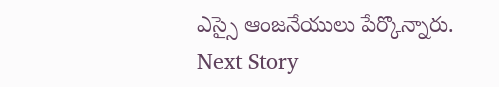ఎస్సై ఆంజనేయులు పేర్కొన్నారు.
Next Story